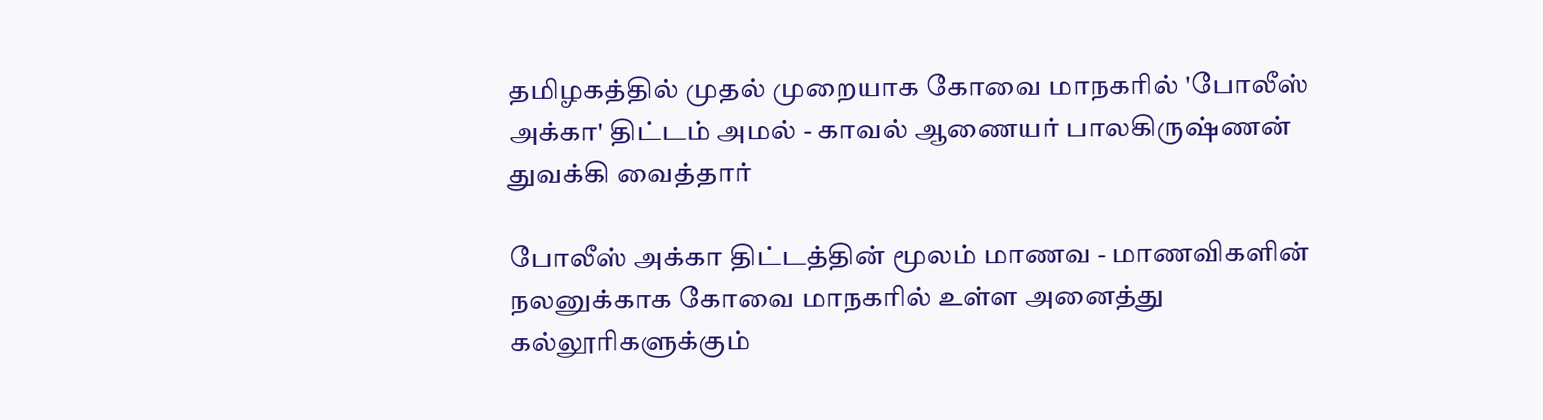தமிழகத்தில் முதல் முறையாக கோவை மாநகரில் 'போலீஸ் அக்கா' திட்டம் அமல் - காவல் ஆணையர் பாலகிருஷ்ணன் துவக்கி வைத்தார்

போலீஸ் அக்கா திட்டத்தின் மூலம் மாணவ - மாணவிகளின் நலனுக்காக கோவை மாநகரில் உள்ள அனைத்து கல்லூரிகளுக்கும்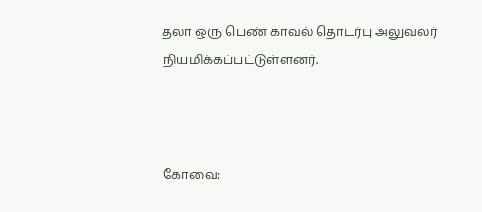தலா ஒரு பெண் காவல் தொடர்பு அலுவலர் நியமிக்கப்பட்டுள்ளனர்.



கோவை: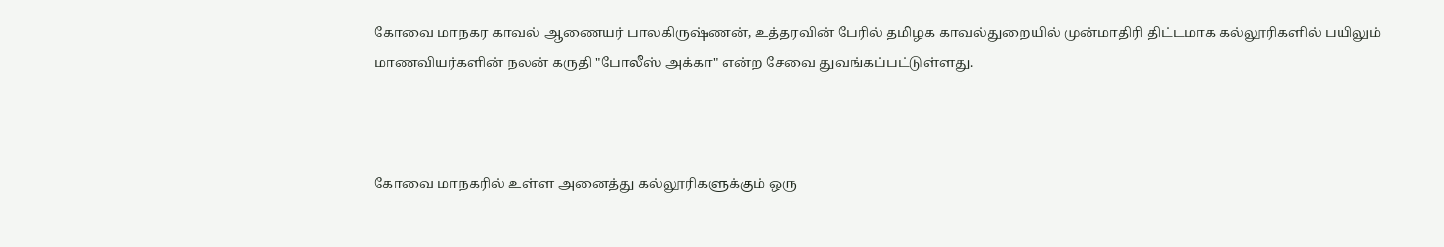கோவை மாநகர காவல் ஆணையர் பாலகிருஷ்ணன், உத்தரவின் பேரில் தமிழக காவல்துறையில் முன்மாதிரி திட்டமாக கல்லூரிகளில் பயிலும் மாணவியர்களின் நலன் கருதி "போலீஸ் அக்கா" என்ற சேவை துவங்கப்பட்டுள்ளது.



கோவை மாநகரில் உள்ள அனைத்து கல்லூரிகளுக்கும் ஒரு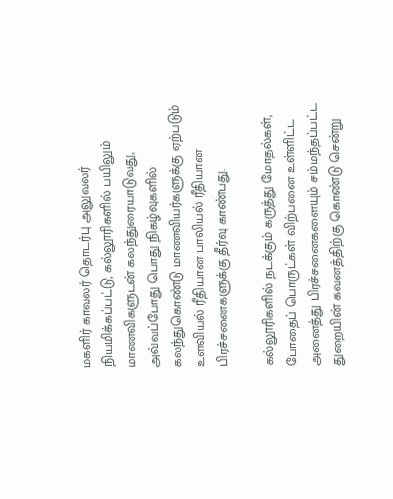மகளிர் காவலர் தொடர்பு அலுவலர் நியமிக்கப்பட்டு, கல்லூரிகளில் பயிலும் மாணவிகளுடன் கலந்துரையாடுவது, அவ்வப்போது பொது நிகழ்வுகளில் கலந்துகொண்டு மாணவியர்களுக்கு ஏற்படும் உளவியல் ரீதியான பாலியல் ரீதியான பிரச்சனைகளுக்கு தீர்வு காண்பது.

கல்லூரிகளில் நடக்கும் கருத்து மோதல்கள், போதைப் பொருட்கள் விற்பனை உள்ளிட்ட அனைத்து பிரச்சனைகளையும் சம்மந்தப்பட்ட துறையின் கவனத்திற்கு கொண்டு சென்று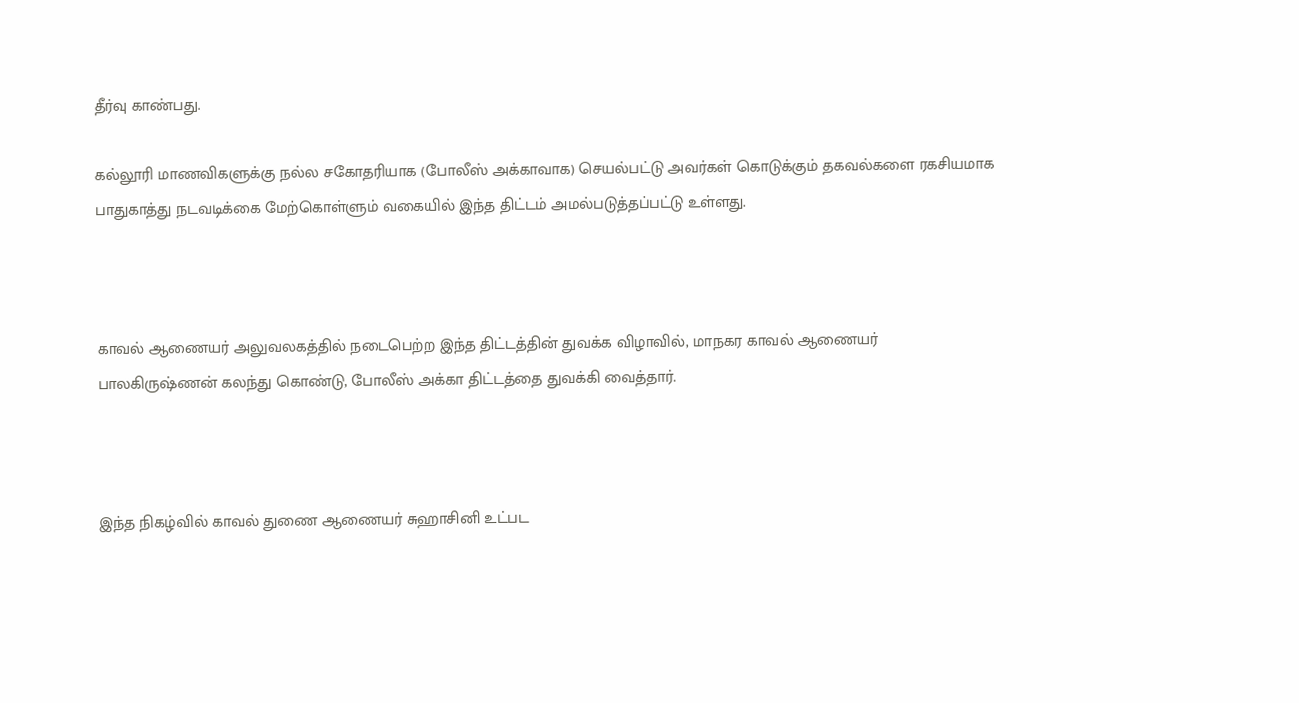தீர்வு காண்பது.

கல்லூரி மாணவிகளுக்கு நல்ல சகோதரியாக (போலீஸ் அக்காவாக) செயல்பட்டு அவர்கள் கொடுக்கும் தகவல்களை ரகசியமாக பாதுகாத்து நடவடிக்கை மேற்கொள்ளும் வகையில் இந்த திட்டம் அமல்படுத்தப்பட்டு உள்ளது.



காவல் ஆணையர் அலுவலகத்தில் நடைபெற்ற இந்த திட்டத்தின் துவக்க விழாவில், மாநகர காவல் ஆணையர் பாலகிருஷ்ணன் கலந்து கொண்டு, போலீஸ் அக்கா திட்டத்தை துவக்கி வைத்தார்.



இந்த நிகழ்வில் காவல் துணை ஆணையர் சுஹாசினி உட்பட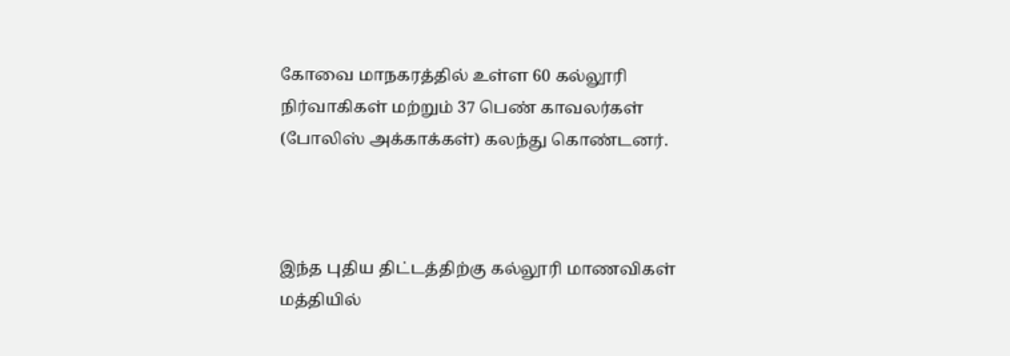கோவை மாநகரத்தில் உள்ள 60 கல்லூரி நிர்வாகிகள் மற்றும் 37 பெண் காவலர்கள் (போலிஸ் அக்காக்கள்) கலந்து கொண்டனர்.



இந்த புதிய திட்டத்திற்கு கல்லூரி மாணவிகள் மத்தியில்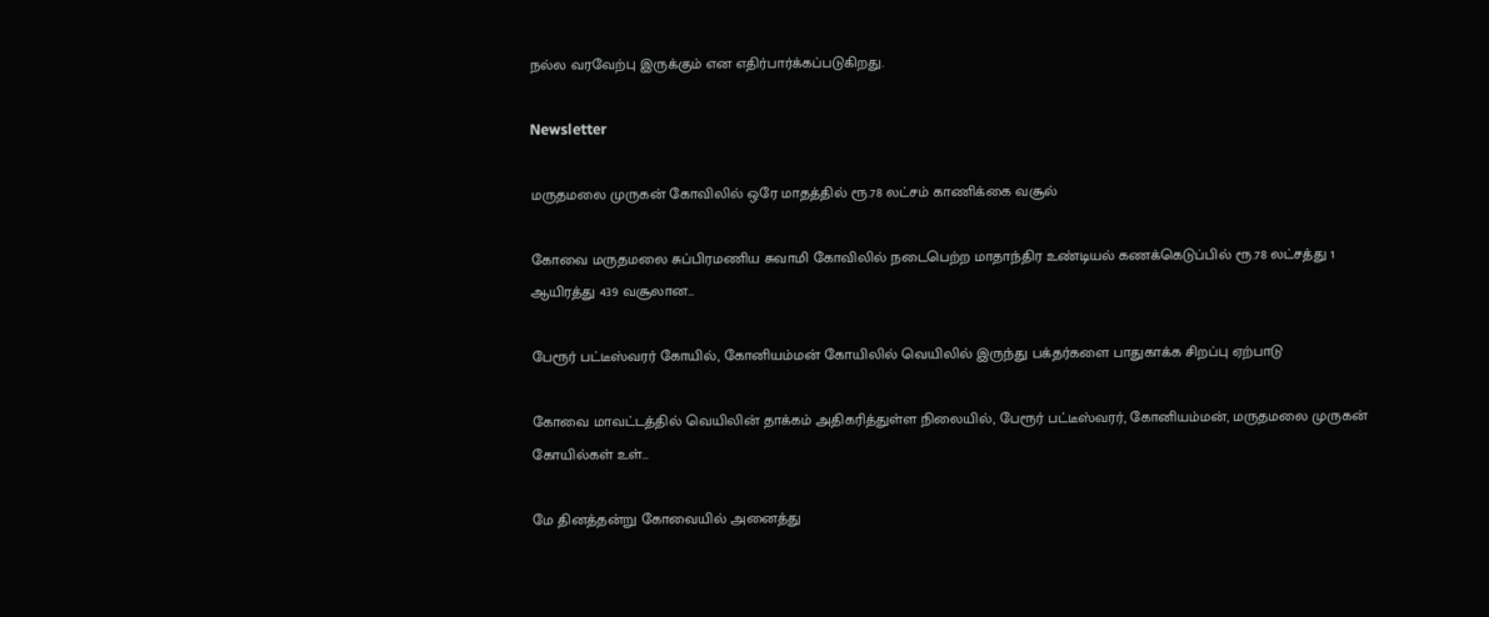நல்ல வரவேற்பு இருக்கும் என எதிர்பார்க்கப்படுகிறது.

Newsletter

மருதமலை முருகன் கோவிலில் ஒரே மாதத்தில் ரூ.78 லட்சம் காணிக்கை வசூல்

கோவை மருதமலை சுப்பிரமணிய சுவாமி கோவிலில் நடைபெற்ற மாதாந்திர உண்டியல் கணக்கெடுப்பில் ரூ.78 லட்சத்து 1 ஆயிரத்து 439 வசூலான...

பேரூர் பட்டீஸ்வரர் கோயில், கோனியம்மன் கோயிலில் வெயிலில் இருந்து பக்தர்களை பாதுகாக்க சிறப்பு ஏற்பாடு

கோவை மாவட்டத்தில் வெயிலின் தாக்கம் அதிகரித்துள்ள நிலையில், பேரூர் பட்டீஸ்வரர், கோனியம்மன், மருதமலை முருகன் கோயில்கள் உள்...

மே தினத்தன்று கோவையில் அனைத்து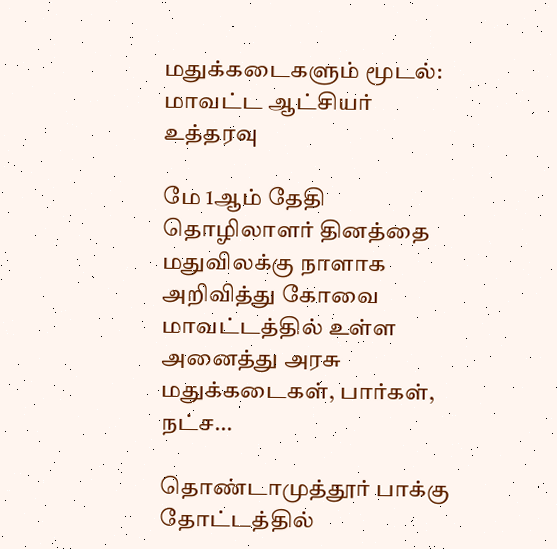மதுக்கடைகளும் மூடல்: மாவட்ட ஆட்சியர் உத்தரவு

மே 1ஆம் தேதி தொழிலாளர் தினத்தை மதுவிலக்கு நாளாக அறிவித்து கோவை மாவட்டத்தில் உள்ள அனைத்து அரசு மதுக்கடைகள், பார்கள், நட்ச...

தொண்டாமுத்தூர் பாக்கு தோட்டத்தில்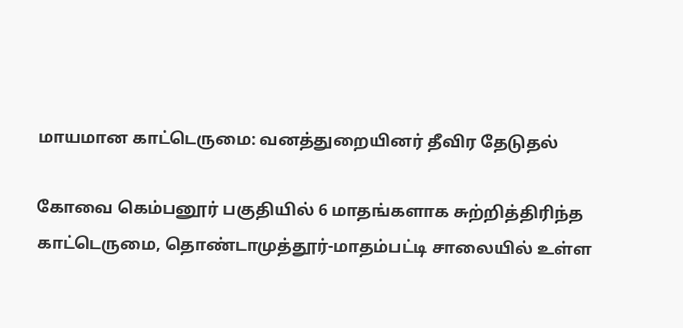மாயமான காட்டெருமை: வனத்துறையினர் தீவிர தேடுதல்

கோவை கெம்பனூர் பகுதியில் 6 மாதங்களாக சுற்றித்திரிந்த காட்டெருமை, தொண்டாமுத்தூர்-மாதம்பட்டி சாலையில் உள்ள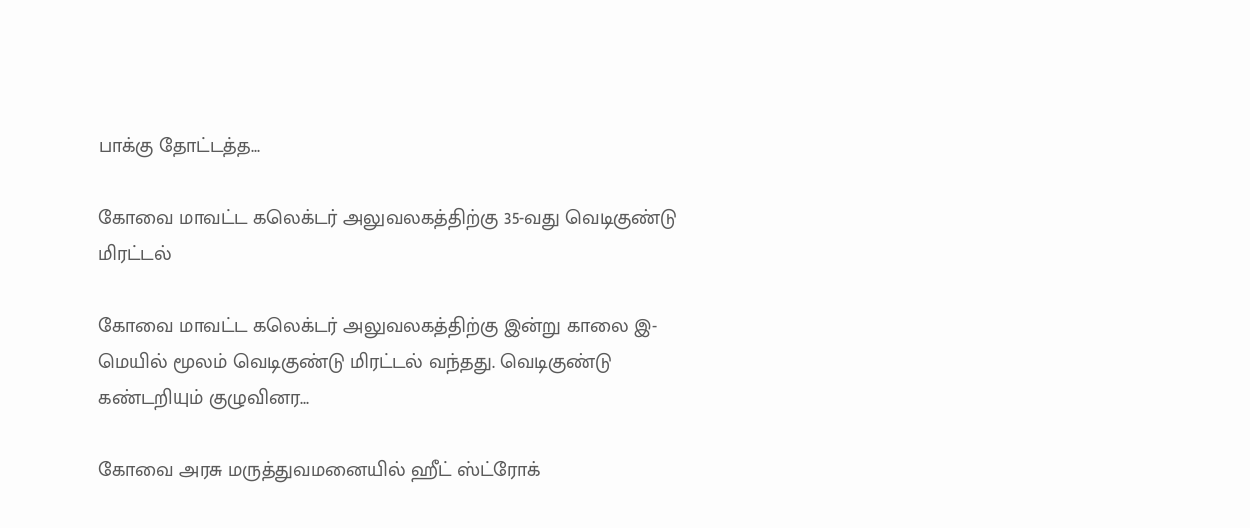பாக்கு தோட்டத்த...

கோவை மாவட்ட கலெக்டர் அலுவலகத்திற்கு 35-வது வெடிகுண்டு மிரட்டல்

கோவை மாவட்ட கலெக்டர் அலுவலகத்திற்கு இன்று காலை இ-மெயில் மூலம் வெடிகுண்டு மிரட்டல் வந்தது. வெடிகுண்டு கண்டறியும் குழுவினர...

கோவை அரசு மருத்துவமனையில் ஹீட் ஸ்ட்ரோக்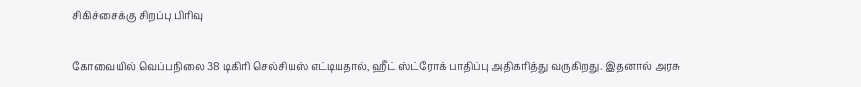சிகிச்சைக்கு சிறப்பு பிரிவு

கோவையில் வெப்பநிலை 38 டிகிரி செல்சியஸ் எட்டியதால், ஹீட் ஸ்ட்ரோக் பாதிப்பு அதிகரித்து வருகிறது. இதனால் அரசு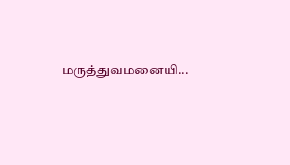மருத்துவமனையி...